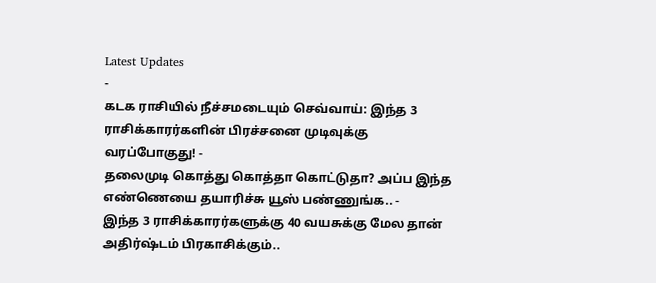Latest Updates
-
கடக ராசியில் நீச்சமடையும் செவ்வாய்: இந்த 3 ராசிக்காரர்களின் பிரச்சனை முடிவுக்கு வரப்போகுது! -
தலைமுடி கொத்து கொத்தா கொட்டுதா? அப்ப இந்த எண்ணெயை தயாரிச்சு யூஸ் பண்ணுங்க.. -
இந்த 3 ராசிக்காரர்களுக்கு 40 வயசுக்கு மேல தான் அதிர்ஷ்டம் பிரகாசிக்கும்..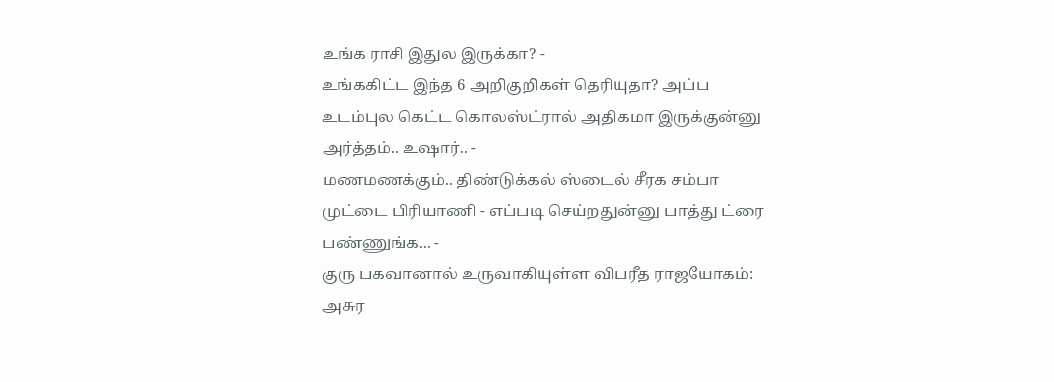உங்க ராசி இதுல இருக்கா? -
உங்ககிட்ட இந்த 6 அறிகுறிகள் தெரியுதா? அப்ப உடம்புல கெட்ட கொலஸ்ட்ரால் அதிகமா இருக்குன்னு அர்த்தம்.. உஷார்.. -
மணமணக்கும்.. திண்டுக்கல் ஸ்டைல் சீரக சம்பா முட்டை பிரியாணி - எப்படி செய்றதுன்னு பாத்து ட்ரை பண்ணுங்க... -
குரு பகவானால் உருவாகியுள்ள விபரீத ராஜயோகம்: அசுர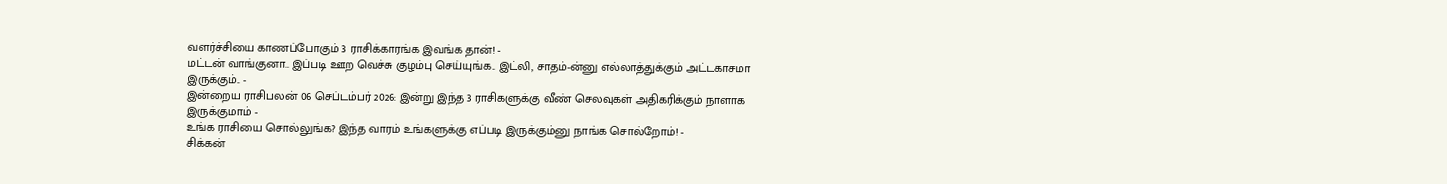வளர்ச்சியை காணப்போகும் 3 ராசிக்காரங்க இவங்க தான்! -
மட்டன் வாங்குனா.. இப்படி ஊற வெச்சு குழம்பு செய்யுங்க.. இட்லி, சாதம்-ன்னு எல்லாத்துக்கும் அட்டகாசமா இருக்கும்.. -
இன்றைய ராசிபலன் 06 செப்டம்பர் 2026: இன்று இந்த 3 ராசிகளுக்கு வீண் செலவுகள் அதிகரிக்கும் நாளாக இருக்குமாம் -
உங்க ராசியை சொல்லுங்க? இந்த வாரம் உங்களுக்கு எப்படி இருக்கும்னு நாங்க சொல்றோம்! -
சிக்கன்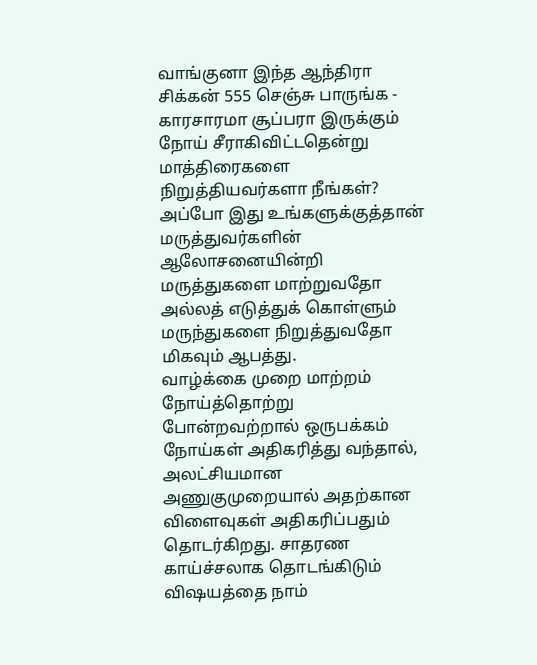வாங்குனா இந்த ஆந்திரா சிக்கன் 555 செஞ்சு பாருங்க - காரசாரமா சூப்பரா இருக்கும்
நோய் சீராகிவிட்டதென்று மாத்திரைகளை நிறுத்தியவர்களா நீங்கள்? அப்போ இது உங்களுக்குத்தான்
மருத்துவர்களின் ஆலோசனையின்றி மருத்துகளை மாற்றுவதோ அல்லத் எடுத்துக் கொள்ளும் மருந்துகளை நிறுத்துவதோ மிகவும் ஆபத்து.
வாழ்க்கை முறை மாற்றம் நோய்த்தொற்று போன்றவற்றால் ஒருபக்கம் நோய்கள் அதிகரித்து வந்தால், அலட்சியமான அணுகுமுறையால் அதற்கான விளைவுகள் அதிகரிப்பதும் தொடர்கிறது. சாதரண காய்ச்சலாக தொடங்கிடும் விஷயத்தை நாம்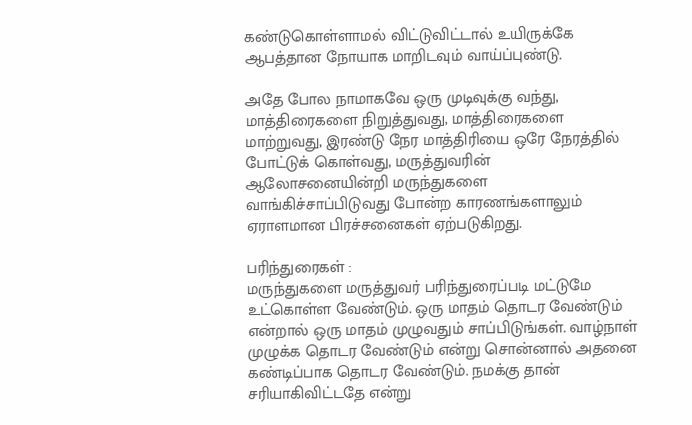கண்டுகொள்ளாமல் விட்டுவிட்டால் உயிருக்கே ஆபத்தான நோயாக மாறிடவும் வாய்ப்புண்டு.

அதே போல நாமாகவே ஒரு முடிவுக்கு வந்து, மாத்திரைகளை நிறுத்துவது, மாத்திரைகளை மாற்றுவது, இரண்டு நேர மாத்திரியை ஒரே நேரத்தில் போட்டுக் கொள்வது, மருத்துவரின் ஆலோசனையின்றி மருந்துகளை வாங்கிச்சாப்பிடுவது போன்ற காரணங்களாலும் ஏராளமான பிரச்சனைகள் ஏற்படுகிறது.

பரிந்துரைகள் :
மருந்துகளை மருத்துவர் பரிந்துரைப்படி மட்டுமே உட்கொள்ள வேண்டும். ஒரு மாதம் தொடர வேண்டும் என்றால் ஒரு மாதம் முழுவதும் சாப்பிடுங்கள். வாழ்நாள் முழுக்க தொடர வேண்டும் என்று சொன்னால் அதனை கண்டிப்பாக தொடர வேண்டும். நமக்கு தான் சரியாகிவிட்டதே என்று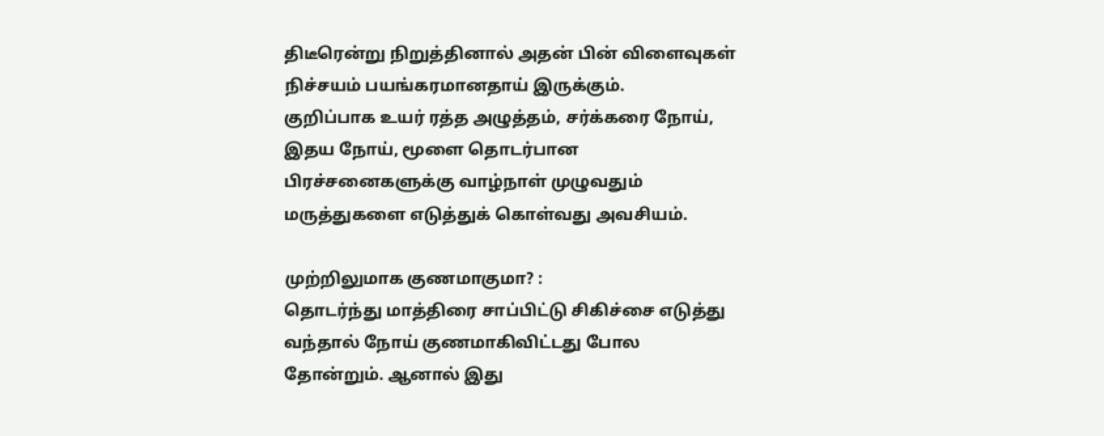திடீரென்று நிறுத்தினால் அதன் பின் விளைவுகள் நிச்சயம் பயங்கரமானதாய் இருக்கும்.
குறிப்பாக உயர் ரத்த அழுத்தம், சர்க்கரை நோய், இதய நோய், மூளை தொடர்பான பிரச்சனைகளுக்கு வாழ்நாள் முழுவதும் மருத்துகளை எடுத்துக் கொள்வது அவசியம்.

முற்றிலுமாக குணமாகுமா? :
தொடர்ந்து மாத்திரை சாப்பிட்டு சிகிச்சை எடுத்து வந்தால் நோய் குணமாகிவிட்டது போல தோன்றும். ஆனால் இது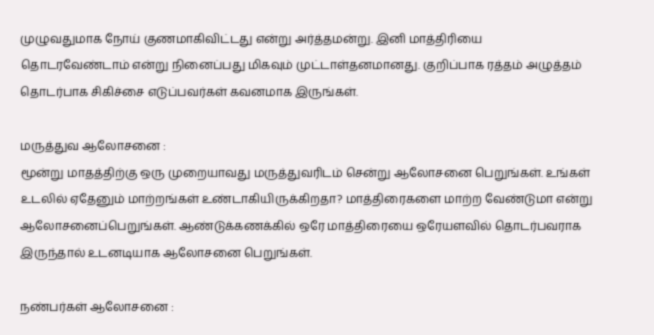முழுவதுமாக நோய் குணமாகிவிட்டது என்று அர்த்தமன்று. இனி மாத்திரியை தொடரவேண்டாம் என்று நினைப்பது மிகவும் முட்டாள்தனமானது. குறிப்பாக ரத்தம் அழுத்தம் தொடர்பாக சிகிச்சை எடுப்பவர்கள் கவனமாக இருங்கள்.

மருத்துவ ஆலோசனை :
மூன்று மாதத்திற்கு ஒரு முறையாவது மருத்துவரிடம் சென்று ஆலோசனை பெறுங்கள். உங்கள் உடலில் ஏதேனும் மாற்றங்கள் உண்டாகியிருக்கிறதா? மாத்திரைகளை மாற்ற வேண்டுமா என்று ஆலோசனைப்பெறுங்கள். ஆண்டுக்கணக்கில் ஒரே மாத்திரையை ஒரேயளவில் தொடர்பவராக இருந்தால் உடனடியாக ஆலோசனை பெறுங்கள்.

நண்பர்கள் ஆலோசனை :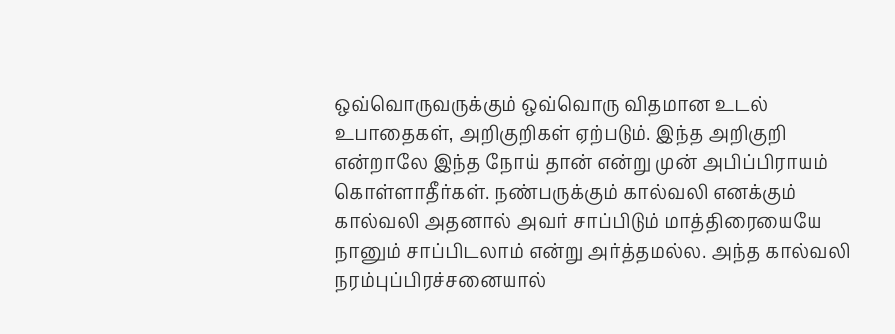ஒவ்வொருவருக்கும் ஒவ்வொரு விதமான உடல் உபாதைகள், அறிகுறிகள் ஏற்படும். இந்த அறிகுறி என்றாலே இந்த நோய் தான் என்று முன் அபிப்பிராயம் கொள்ளாதீர்கள். நண்பருக்கும் கால்வலி எனக்கும் கால்வலி அதனால் அவர் சாப்பிடும் மாத்திரையையே நானும் சாப்பிடலாம் என்று அர்த்தமல்ல. அந்த கால்வலி நரம்புப்பிரச்சனையால்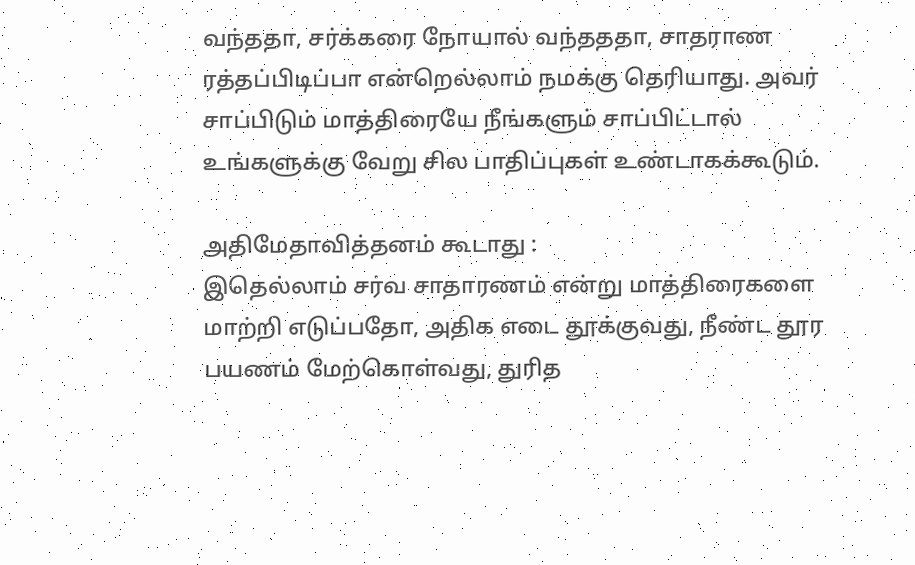வந்ததா, சர்க்கரை நோயால் வந்தததா, சாதராண ரத்தப்பிடிப்பா என்றெல்லாம் நமக்கு தெரியாது. அவர் சாப்பிடும் மாத்திரையே நீங்களும் சாப்பிட்டால் உங்களுக்கு வேறு சில பாதிப்புகள் உண்டாகக்கூடும்.

அதிமேதாவித்தனம் கூடாது :
இதெல்லாம் சர்வ சாதாரணம் என்று மாத்திரைகளை மாற்றி எடுப்பதோ, அதிக எடை தூக்குவது, நீண்ட தூர பயணம் மேற்கொள்வது, துரித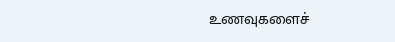உணவுகளைச்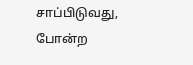சாப்பிடுவது, போன்ற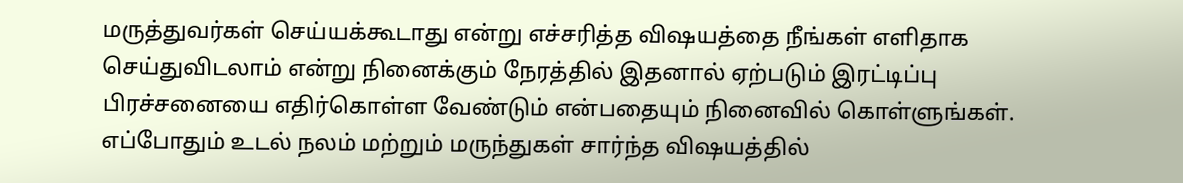மருத்துவர்கள் செய்யக்கூடாது என்று எச்சரித்த விஷயத்தை நீங்கள் எளிதாக செய்துவிடலாம் என்று நினைக்கும் நேரத்தில் இதனால் ஏற்படும் இரட்டிப்பு பிரச்சனையை எதிர்கொள்ள வேண்டும் என்பதையும் நினைவில் கொள்ளுங்கள்.
எப்போதும் உடல் நலம் மற்றும் மருந்துகள் சார்ந்த விஷயத்தில்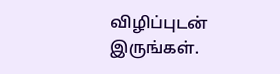விழிப்புடன் இருங்கள்.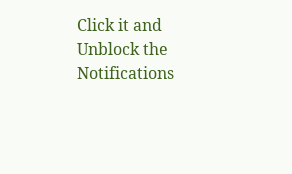Click it and Unblock the Notifications